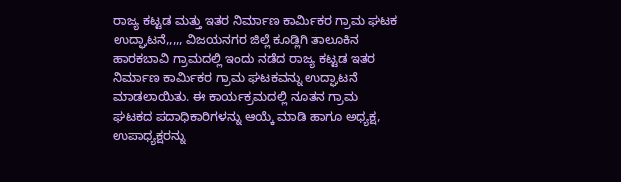ರಾಜ್ಯ ಕಟ್ಟಡ ಮತ್ತು ಇತರ ನಿರ್ಮಾಣ ಕಾರ್ಮಿಕರ ಗ್ರಾಮ ಘಟಕ ಉದ್ಘಾಟನೆ,,,,, ವಿಜಯನಗರ ಜಿಲ್ಲೆ ಕೂಡ್ಲಿಗಿ ತಾಲೂಕಿನ ಹಾರಕಬಾವಿ ಗ್ರಾಮದಲ್ಲಿ ಇಂದು ನಡೆದ ರಾಜ್ಯ ಕಟ್ಟಡ ಇತರ ನಿರ್ಮಾಣ ಕಾರ್ಮಿಕರ ಗ್ರಾಮ ಘಟಕವನ್ನು ಉದ್ಘಾಟನೆ ಮಾಡಲಾಯಿತು. ಈ ಕಾರ್ಯಕ್ರಮದಲ್ಲಿ ನೂತನ ಗ್ರಾಮ ಘಟಕದ ಪದಾಧಿಕಾರಿಗಳನ್ನು ಆಯ್ಕೆ ಮಾಡಿ ಹಾಗೂ ಅಧ್ಯಕ್ಷ, ಉಪಾಧ್ಯಕ್ಷರನ್ನು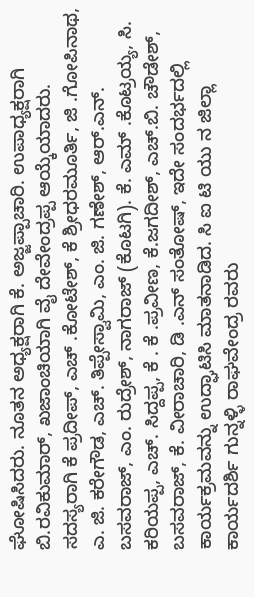ಘೋಷಿಸಿದರು. ನೂತನ ಅಧ್ಯಕ್ಷರಾಗಿ ಕೆ. ಅಜ್ಜಪ್ಪಾಚಾರಿ. ಉಪಾಧ್ಯಕ್ಷರಾಗಿ ಬಿ.ರವಿಕುಮಾರ್, ಖಜಾಂಚಿಯಾಗಿ ವೈ ದೇವೇಂದ್ರಪ್ಪ ಆಯ್ಕೆಯಾದರು. ಸದಸ್ಯರಾಗಿ ಕೆ ಪ್ರದೀಪ್, ಎಚ್ .ಕೋಟೇಶ್, ಕೆ ಶ್ರೀಧರಮೂರ್ತಿ, ಜಿ .ಗೋಪಿನಾಥ, ಎ. ಜಿ. ಕರೇಗೌಡ, ಎಚ್. ತಿಪ್ಪೇಸ್ವಾಮಿ, ಎಂ. ಜಿ. ಗಣೇಶ್, ಆರ್.ಎನ್. ಬಸವರಾಜ್, ಎಂ. ರುದ್ರೇಶ್, ನಾಗರಾಜ್ (ಕೊಟಗಿ). ಕೆ. ಎಮ್ .ಕೊಟ್ರಯ್ಯ, ಸಿ. ಕರಿಯಪ್ಪ, ಎಚ್. ಸಿದ್ದಪ್ಪ, ಕೆ . ಕೆ .ಪ್ರವೀಣ, ಕೆ.ಜಗದೀಶ್, ಎಚ್.ಬಿ. ಚೌಡೇಶ್, ಬಸವರಾಜ್, ಕೆ. ವೀರಾಚಾರಿ, ಡಿ .ಎನ್ ಸಂತೋಷ್, ಇದೇ ಸಂದರ್ಭದಲ್ಲಿ ಕಾರ್ಯಕ್ರಮವನ್ನು ಉದ್ಘಾಟಿಸಿ ಮಾತನಾಡಿದ. ಸಿ ಐ ಟಿ ಯು ನ ಜಿಲ್ಲಾ ಕಾರ್ಯದರ್ಶಿ ಗುನ್ನಳ್ಳಿ ರಾಘವೇಂದ್ರ ರವರು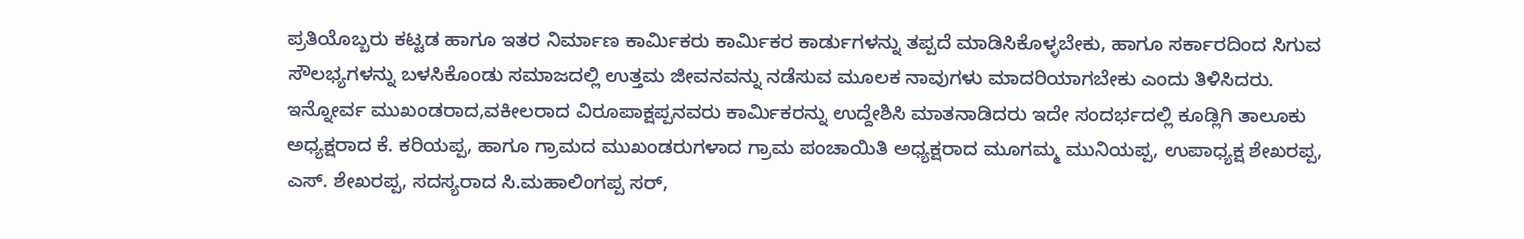ಪ್ರತಿಯೊಬ್ಬರು ಕಟ್ಟಡ ಹಾಗೂ ಇತರ ನಿರ್ಮಾಣ ಕಾರ್ಮಿಕರು ಕಾರ್ಮಿಕರ ಕಾರ್ಡುಗಳನ್ನು ತಪ್ಪದೆ ಮಾಡಿಸಿಕೊಳ್ಳಬೇಕು, ಹಾಗೂ ಸರ್ಕಾರದಿಂದ ಸಿಗುವ ಸೌಲಭ್ಯಗಳನ್ನು ಬಳಸಿಕೊಂಡು ಸಮಾಜದಲ್ಲಿ ಉತ್ತಮ ಜೀವನವನ್ನು ನಡೆಸುವ ಮೂಲಕ ನಾವುಗಳು ಮಾದರಿಯಾಗಬೇಕು ಎಂದು ತಿಳಿಸಿದರು. ಇನ್ನೋರ್ವ ಮುಖಂಡರಾದ,ವಕೀಲರಾದ ವಿರೂಪಾಕ್ಷಪ್ಪನವರು ಕಾರ್ಮಿಕರನ್ನು ಉದ್ದೇಶಿಸಿ ಮಾತನಾಡಿದರು ಇದೇ ಸಂದರ್ಭದಲ್ಲಿ ಕೂಡ್ಲಿಗಿ ತಾಲೂಕು ಅಧ್ಯಕ್ಷರಾದ ಕೆ. ಕರಿಯಪ್ಪ, ಹಾಗೂ ಗ್ರಾಮದ ಮುಖಂಡರುಗಳಾದ ಗ್ರಾಮ ಪಂಚಾಯಿತಿ ಅಧ್ಯಕ್ಷರಾದ ಮೂಗಮ್ಮ ಮುನಿಯಪ್ಪ, ಉಪಾಧ್ಯಕ್ಷ ಶೇಖರಪ್ಪ, ಎಸ್. ಶೇಖರಪ್ಪ, ಸದಸ್ಯರಾದ ಸಿ.ಮಹಾಲಿಂಗಪ್ಪ ಸರ್,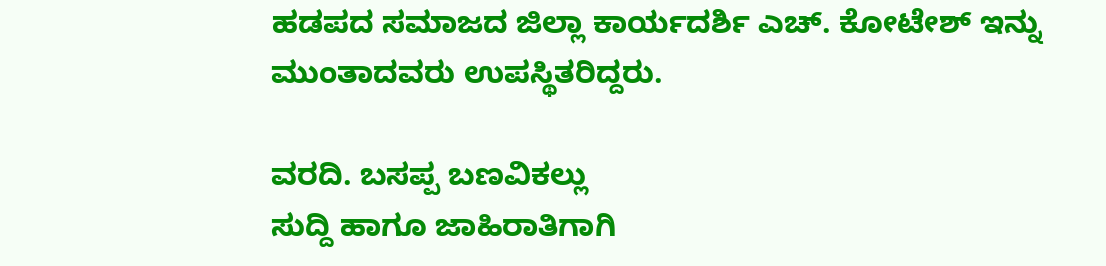ಹಡಪದ ಸಮಾಜದ ಜಿಲ್ಲಾ ಕಾರ್ಯದರ್ಶಿ ಎಚ್. ಕೋಟೇಶ್ ಇನ್ನು ಮುಂತಾದವರು ಉಪಸ್ಥಿತರಿದ್ದರು.

ವರದಿ. ಬಸಪ್ಪ ಬಣವಿಕಲ್ಲು
ಸುದ್ದಿ ಹಾಗೂ ಜಾಹಿರಾತಿಗಾಗಿ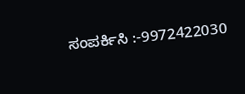ಸಂಪರ್ಕಿಸಿ :-9972422030